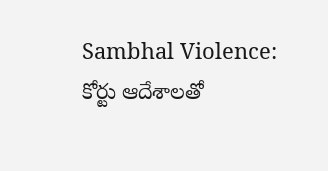Sambhal Violence: కోర్టు ఆదేశాలతో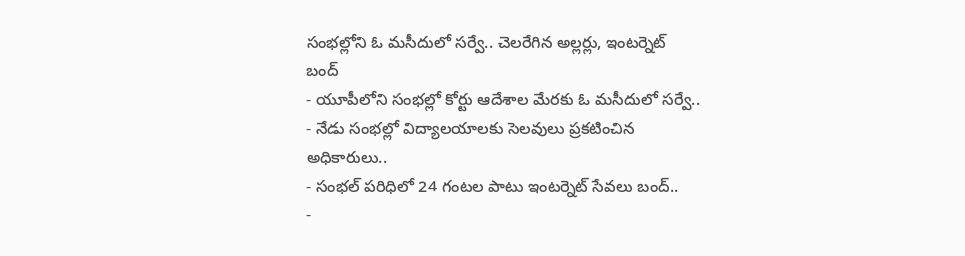సంభల్లోని ఓ మసీదులో సర్వే.. చెలరేగిన అల్లర్లు, ఇంటర్నెట్ బంద్
- యూపీలోని సంభల్లో కోర్టు ఆదేశాల మేరకు ఓ మసీదులో సర్వే..
- నేడు సంభల్లో విద్యాలయాలకు సెలవులు ప్రకటించిన అధికారులు..
- సంభల్ పరిధిలో 24 గంటల పాటు ఇంటర్నెట్ సేవలు బంద్..
-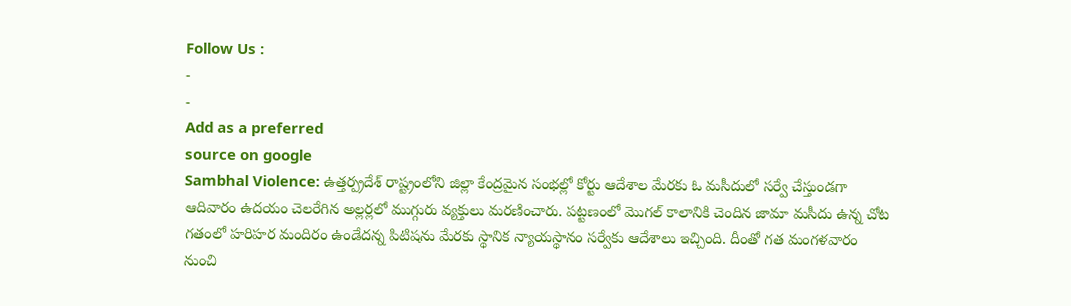Follow Us :
-
-
Add as a preferred
source on google
Sambhal Violence: ఉత్తర్ప్రదేశ్ రాష్ట్రంలోని జిల్లా కేంద్రమైన సంభల్లో కోర్టు ఆదేశాల మేరకు ఓ మసీదులో సర్వే చేస్తుండగా ఆదివారం ఉదయం చెలరేగిన అల్లర్లలో ముగ్గురు వ్యక్తులు మరణించారు. పట్టణంలో మొగల్ కాలానికి చెందిన జామా మసీదు ఉన్న చోట గతంలో హరిహర మందిరం ఉండేదన్న పిటిషను మేరకు స్థానిక న్యాయస్థానం సర్వేకు ఆదేశాలు ఇచ్చింది. దీంతో గత మంగళవారం నుంచి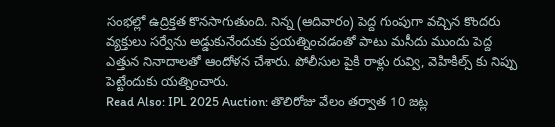సంభల్లో ఉద్రిక్తత కొనసాగుతుంది. నిన్న (ఆదివారం) పెద్ద గుంపుగా వచ్చిన కొందరు వ్యక్తులు సర్వేను అడ్డుకునేందుకు ప్రయత్నించడంతో పాటు మసీదు ముందు పెద్ద ఎత్తున నినాదాలతో ఆందోళన చేశారు. పోలీసుల పైకి రాళ్లు రువ్వి, వెహికిల్స్ కు నిప్పు పెట్టేందుకు యత్నించారు.
Read Also: IPL 2025 Auction: తొలిరోజు వేలం తర్వాత 10 జట్ల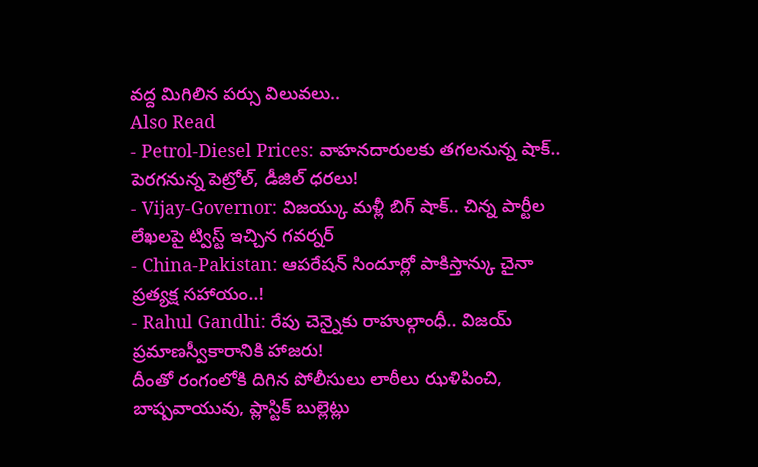వద్ద మిగిలిన పర్సు విలువలు..
Also Read
- Petrol-Diesel Prices: వాహనదారులకు తగలనున్న షాక్.. పెరగనున్న పెట్రోల్, డీజిల్ ధరలు!
- Vijay-Governor: విజయ్కు మళ్లీ బిగ్ షాక్.. చిన్న పార్టీల లేఖలపై ట్విస్ట్ ఇచ్చిన గవర్నర్
- China-Pakistan: ఆపరేషన్ సిందూర్లో పాకిస్తాన్కు చైనా ప్రత్యక్ష సహాయం..!
- Rahul Gandhi: రేపు చెన్నైకు రాహుల్గాంధీ.. విజయ్ ప్రమాణస్వీకారానికి హాజరు!
దీంతో రంగంలోకి దిగిన పోలీసులు లాఠీలు ఝళిపించి, బాష్పవాయువు, ప్లాస్టిక్ బుల్లెట్లు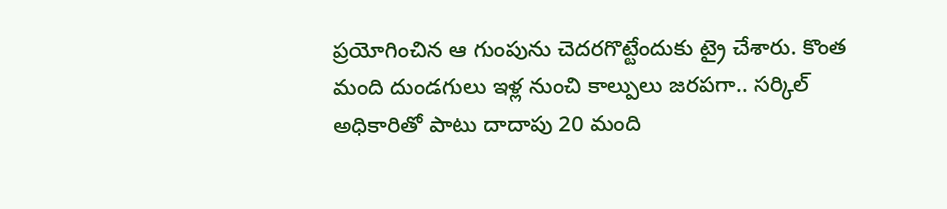ప్రయోగించిన ఆ గుంపును చెదరగొట్టేందుకు ట్రై చేశారు. కొంత మంది దుండగులు ఇళ్ల నుంచి కాల్పులు జరపగా.. సర్కిల్ అధికారితో పాటు దాదాపు 20 మంది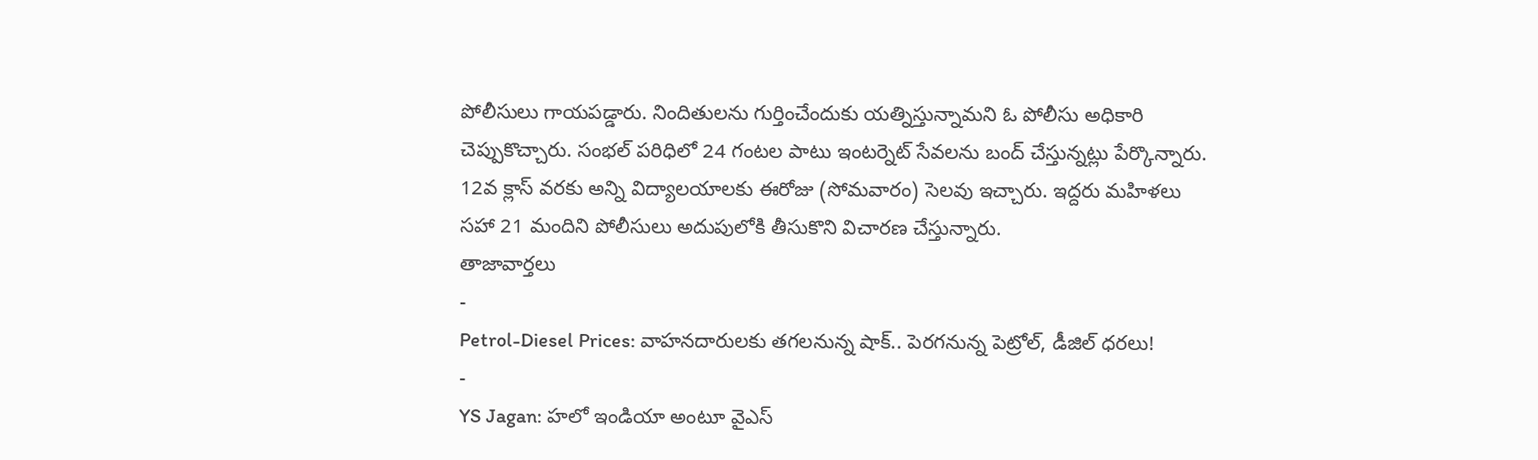పోలీసులు గాయపడ్డారు. నిందితులను గుర్తించేందుకు యత్నిస్తున్నామని ఓ పోలీసు అధికారి చెప్పుకొచ్చారు. సంభల్ పరిధిలో 24 గంటల పాటు ఇంటర్నెట్ సేవలను బంద్ చేస్తున్నట్లు పేర్కొన్నారు. 12వ క్లాస్ వరకు అన్ని విద్యాలయాలకు ఈరోజు (సోమవారం) సెలవు ఇచ్చారు. ఇద్దరు మహిళలు సహా 21 మందిని పోలీసులు అదుపులోకి తీసుకొని విచారణ చేస్తున్నారు.
తాజావార్తలు
-
Petrol-Diesel Prices: వాహనదారులకు తగలనున్న షాక్.. పెరగనున్న పెట్రోల్, డీజిల్ ధరలు!
-
YS Jagan: హలో ఇండియా అంటూ వైఎస్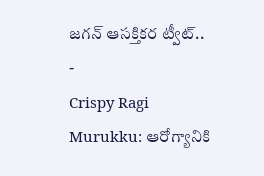జగన్ ఆసక్తికర ట్వీట్..
-
Crispy Ragi Murukku: ఆరోగ్యానికి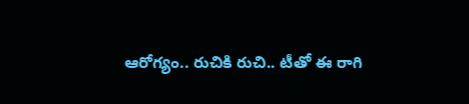ఆరోగ్యం.. రుచికి రుచి.. టీతో ఈ రాగి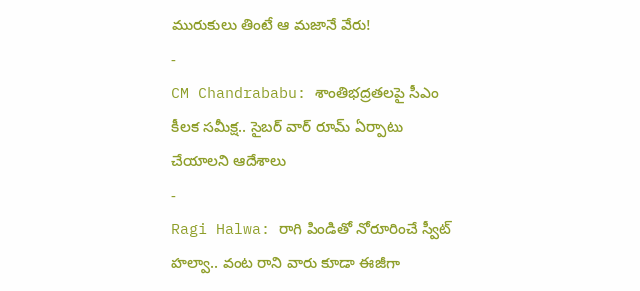మురుకులు తింటే ఆ మజానే వేరు!
-
CM Chandrababu: శాంతిభద్రతలపై సీఎం కీలక సమీక్ష.. సైబర్ వార్ రూమ్ ఏర్పాటు చేయాలని ఆదేశాలు
-
Ragi Halwa: రాగి పిండితో నోరూరించే స్వీట్ హల్వా.. వంట రాని వారు కూడా ఈజీగా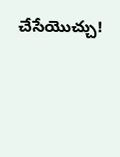చేసేయొచ్చు!